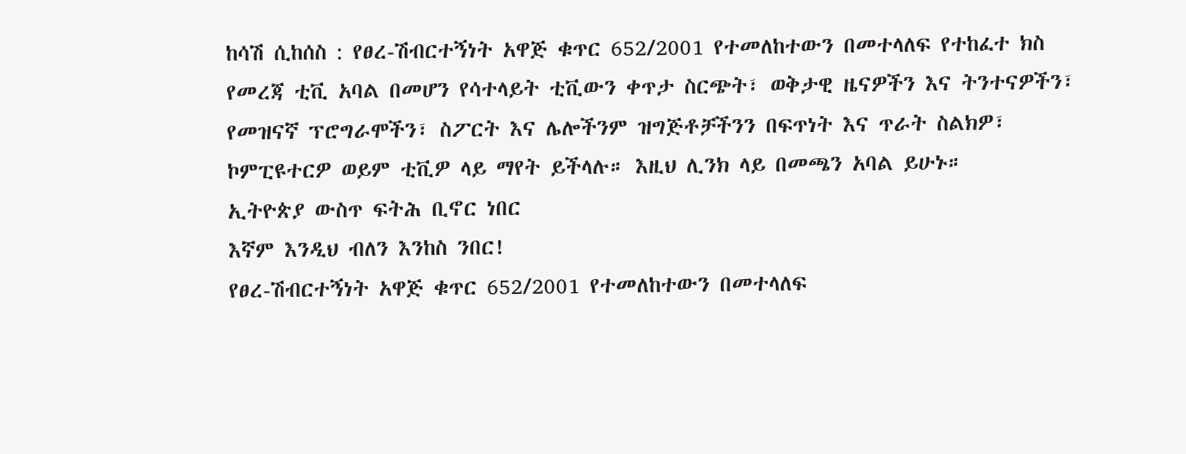ከሳሽ ሲከሰስ : የፀረ-ሽብርተኝነት አዋጅ ቁጥር 652/2001 የተመለከተውን በመተላለፍ የተከፈተ ክስ
የመረጃ ቲቪ አባል በመሆን የሳተላይት ቲቪውን ቀጥታ ስርጭት፣ ወቅታዊ ዜናዎችን እና ትንተናዎችን፣ የመዝናኛ ፕሮግራሞችን፣ ስፖርት እና ሌሎችንም ዝግጅቶቻችንን በፍጥነት እና ጥራት ስልክዎ፣ ኮምፒዩተርዎ ወይም ቲቪዎ ላይ ማየት ይችላሉ። እዚህ ሊንክ ላይ በመጫን አባል ይሁኑ።
ኢትዮጵያ ውስጥ ፍትሕ ቢኖር ነበር
እኛም እንዲህ ብለን እንከስ ንበር!
የፀረ-ሽብርተኝነት አዋጅ ቁጥር 652/2001 የተመለከተውን በመተላለፍ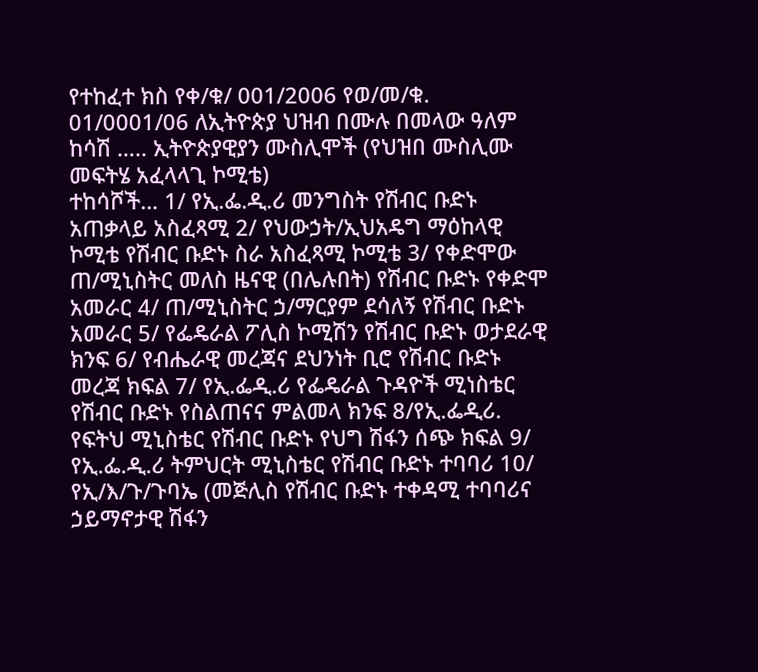የተከፈተ ክስ የቀ/ቁ/ 001/2006 የወ/መ/ቁ. 01/0001/06 ለኢትዮጵያ ህዝብ በሙሉ በመላው ዓለም ከሳሽ ….. ኢትዮጵያዊያን ሙስሊሞች (የህዝበ ሙስሊሙ መፍትሄ አፈላላጊ ኮሚቴ)
ተከሳሾች… 1/ የኢ.ፌ.ዲ.ሪ መንግስት የሽብር ቡድኑ አጠቃላይ አስፈጻሚ 2/ የህውኃት/ኢህአዴግ ማዕከላዊ ኮሚቴ የሽብር ቡድኑ ስራ አስፈጻሚ ኮሚቴ 3/ የቀድሞው ጠ/ሚኒስትር መለስ ዜናዊ (በሌሉበት) የሽብር ቡድኑ የቀድሞ አመራር 4/ ጠ/ሚኒስትር ኃ/ማርያም ደሳለኝ የሽብር ቡድኑ አመራር 5/ የፌዴራል ፖሊስ ኮሚሽን የሽብር ቡድኑ ወታደራዊ ክንፍ 6/ የብሔራዊ መረጃና ደህንነት ቢሮ የሽብር ቡድኑ መረጃ ክፍል 7/ የኢ.ፌዲ.ሪ የፌዴራል ጉዳዮች ሚነስቴር የሽብር ቡድኑ የስልጠናና ምልመላ ክንፍ 8/የኢ.ፌዲሪ. የፍትህ ሚኒስቴር የሽብር ቡድኑ የህግ ሽፋን ሰጭ ክፍል 9/ የኢ.ፌ.ዲ.ሪ ትምህርት ሚኒስቴር የሽብር ቡድኑ ተባባሪ 10/ የኢ/እ/ጉ/ጉባኤ (መጅሊስ የሽብር ቡድኑ ተቀዳሚ ተባባሪና ኃይማኖታዊ ሽፋን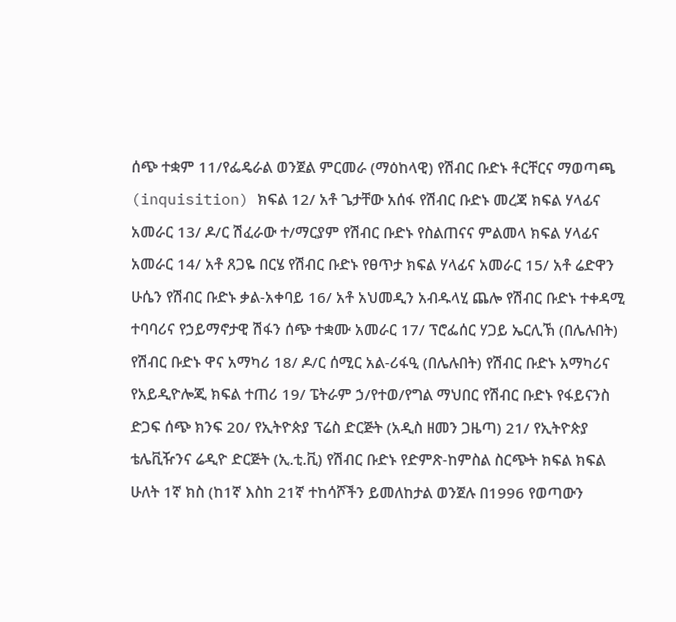ሰጭ ተቋም 11/የፌዴራል ወንጀል ምርመራ (ማዕከላዊ) የሽብር ቡድኑ ቶርቸርና ማወጣጫ (inquisition) ክፍል 12/ አቶ ጌታቸው አሰፋ የሽብር ቡድኑ መረጃ ክፍል ሃላፊና አመራር 13/ ዶ/ር ሽፈራው ተ/ማርያም የሽብር ቡድኑ የስልጠናና ምልመላ ክፍል ሃላፊና አመራር 14/ አቶ ጸጋዬ በርሄ የሽብር ቡድኑ የፀጥታ ክፍል ሃላፊና አመራር 15/ አቶ ሬድዋን ሁሴን የሽብር ቡድኑ ቃል-አቀባይ 16/ አቶ አህመዲን አብዱላሂ ጨሎ የሽብር ቡድኑ ተቀዳሚ ተባባሪና የኃይማኖታዊ ሽፋን ሰጭ ተቋሙ አመራር 17/ ፕሮፌሰር ሃጋይ ኤርሊኽ (በሌሉበት) የሽብር ቡድኑ ዋና አማካሪ 18/ ዶ/ር ሰሚር አል-ሪፋዒ (በሌሉበት) የሽብር ቡድኑ አማካሪና የአይዲዮሎጂ ክፍል ተጠሪ 19/ ፔትራም ኃ/የተወ/የግል ማህበር የሽብር ቡድኑ የፋይናንስ ድጋፍ ሰጭ ክንፍ 20/ የኢትዮጵያ ፕሬስ ድርጅት (አዲስ ዘመን ጋዜጣ) 21/ የኢትዮጵያ ቴሌቪዥንና ሬዲዮ ድርጅት (ኢ.ቲ.ቪ) የሽብር ቡድኑ የድምጽ-ከምስል ስርጭት ክፍል ክፍል ሁለት 1ኛ ክስ (ከ1ኛ እስከ 21ኛ ተከሳሾችን ይመለከታል ወንጀሉ በ1996 የወጣውን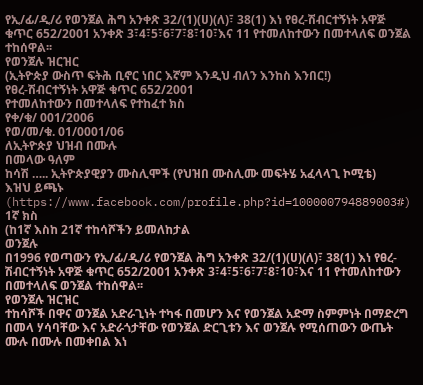የኢ/ፊ/ዲ/ሪ የወንጀል ሕግ አንቀጽ 32/(1)(ሀ)(ለ)፣ 38(1) እነ የፀረ-ሽብርተኝነት አዋጅ ቁጥር 652/2001 አንቀጽ 3፣4፣5፣6፣7፣8፣10፣እና 11 የተመለከተውን በመተላለፍ ወንጀል ተከሰዋል፡፡
የወንጀሉ ዝርዝር
(ኢትዮጵያ ውስጥ ፍትሕ ቢኖር ነበር እኛም እንዲህ ብለን እንከስ እንበር!)
የፀረ-ሽብርተኝነት አዋጅ ቁጥር 652/2001
የተመለከተውን በመተላለፍ የተከፈተ ክስ
የቀ/ቁ/ 001/2006
የወ/መ/ቁ. 01/0001/06
ለኢትዮጵያ ህዝብ በሙሉ
በመላው ዓለም
ከሳሽ ….. ኢትዮጵያዊያን ሙስሊሞች (የህዝበ ሙስሊሙ መፍትሄ አፈላላጊ ኮሚቴ)
እዝህ ይጫኑ (https://www.facebook.com/profile.php?id=100000794889003#)
1ኛ ክስ
(ከ1ኛ እስከ 21ኛ ተከሳሾችን ይመለከታል
ወንጀሉ
በ1996 የወጣውን የኢ/ፊ/ዲ/ሪ የወንጀል ሕግ አንቀጽ 32/(1)(ሀ)(ለ)፣ 38(1) እነ የፀረ-ሽብርተኝነት አዋጅ ቁጥር 652/2001 አንቀጽ 3፣4፣5፣6፣7፣8፣10፣እና 11 የተመለከተውን በመተላለፍ ወንጀል ተከሰዋል፡፡
የወንጀሉ ዝርዝር
ተከሳሾች በዋና ወንጀል አድራጊነት ተካፋ በመሆን እና የወንጀል አድማ ስምምነት በማድረግ በመላ ሃሳባቸው እና አድራጎታቸው የወንጀል ድርጊቱን እና ወንጀሉ የሚሰጠውን ውጤት ሙሉ በሙሉ በመቀበል እነ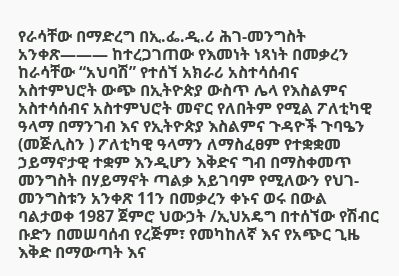የራሳቸው በማድረግ በኢ.ፌ.ዲ.ሪ ሕገ-መንግስት አንቀጽ——— ከተረጋገጠው የእመነት ነጻነት በመቃረን ከራሳቸው “አህባሽ” የተሰኘ አክራሪ አስተሳሰብና አስተምህሮት ውጭ በኢትዮጵያ ውስጥ ሌላ የእስልምና አስተሳሰብና አስተምህሮት መኖር የለበትም የሚል ፖለቲካዊ ዓላማ በማንገብ እና የኢትዮጵያ እስልምና ጉዳዮች ጉባዔን (መጅሊስን ) ፖለቲካዊ ዓላማን ለማስፈፀም የተቋቋመ ኃይማኖታዊ ተቋም እንዲሆን እቅድና ግብ በማስቀመጥ መንግስት በሃይማኖት ጣልቃ አይገባም የሚለውን የህገ-መንግስቱን አንቀጽ 11ን በመቃረን ቀኑና ወሩ በውል ባልታወቀ 1987 ጀምሮ ህውኃት /ኢህአዴግ በተሰኘው የሽብር ቡድን በመሠባሰብ የረጅም፣ የመካከለኛ እና የአጭር ጊዜ እቅድ በማውጣት እና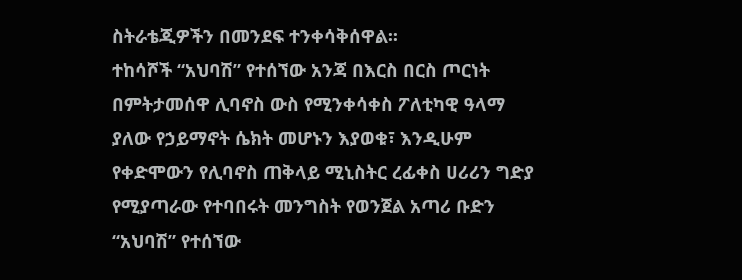ስትራቴጂዎችን በመንደፍ ተንቀሳቅሰዋል፡፡
ተከሳሾች “አህባሽ” የተሰኘው አንጃ በእርስ በርስ ጦርነት በምትታመሰዋ ሊባኖስ ውስ የሚንቀሳቀስ ፖለቲካዊ ዓላማ ያለው የኃይማኖት ሴክት መሆኑን እያወቁ፣ እንዲሁም የቀድሞውን የሊባኖስ ጠቅላይ ሚኒስትር ረፊቀስ ሀሪሪን ግድያ የሚያጣራው የተባበሩት መንግስት የወንጀል አጣሪ ቡድን “አህባሽ” የተሰኘው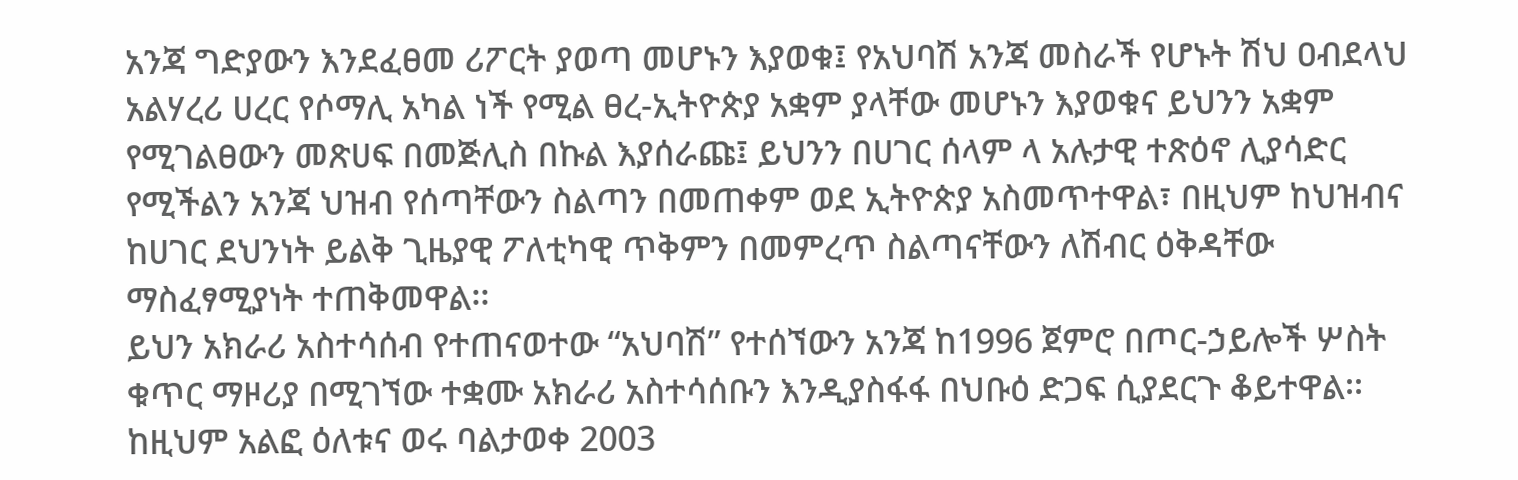አንጃ ግድያውን እንደፈፀመ ሪፖርት ያወጣ መሆኑን እያወቁ፤ የአህባሽ አንጃ መስራች የሆኑት ሽህ ዐብደላህ አልሃረሪ ሀረር የሶማሊ አካል ነች የሚል ፀረ-ኢትዮጵያ አቋም ያላቸው መሆኑን እያወቁና ይህንን አቋም የሚገልፀውን መጽሀፍ በመጅሊስ በኩል እያሰራጩ፤ ይህንን በሀገር ሰላም ላ አሉታዊ ተጽዕኖ ሊያሳድር የሚችልን አንጃ ህዝብ የሰጣቸውን ስልጣን በመጠቀም ወደ ኢትዮጵያ አስመጥተዋል፣ በዚህም ከህዝብና ከሀገር ደህንነት ይልቅ ጊዜያዊ ፖለቲካዊ ጥቅምን በመምረጥ ስልጣናቸውን ለሽብር ዕቅዳቸው ማስፈፃሚያነት ተጠቅመዋል፡፡
ይህን አክራሪ አስተሳሰብ የተጠናወተው “አህባሽ” የተሰኘውን አንጃ ከ1996 ጀምሮ በጦር-ኃይሎች ሦስት ቁጥር ማዞሪያ በሚገኘው ተቋሙ አክራሪ አስተሳሰቡን እንዲያስፋፋ በህቡዕ ድጋፍ ሲያደርጉ ቆይተዋል፡፡ ከዚህም አልፎ ዕለቱና ወሩ ባልታወቀ 2003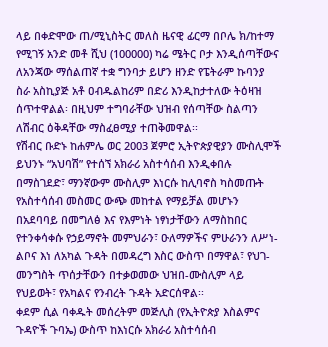ላይ በቀድሞው ጠ/ሚኒስትር መለስ ዜናዊ ፊርማ በቦሌ ክ/ከተማ የሚገኝ አንድ መቶ ሺህ (100000) ካሬ ሜትር ቦታ እንዲሰጣቸውና ለአንጃው ማሰልጠኛ ተቋ ግንባታ ይሆን ዘንድ የፔትራም ኩባንያ ስራ አስኪያጅ አቶ ዐብዱልከሪም በድሪ እንዲከታተለው ትዕዛዝ ሰጥተዋልል፡ በዚህም ተግባራቸው ህዝብ የሰጣቸው ስልጣን ለሽብር ዕቅዳቸው ማስፈፀሚያ ተጠቅመዋል፡፡
የሽብር ቡድኑ ከሐምሌ ወር 2003 ጀምሮ ኢትዮጵያዊያን ሙስሊሞች ይህንኑ “አህባሽ” የተሰኘ አክራሪ አስተሳሰብ እንዲቀበሉ በማስገደድ፣ ማንኛውም ሙስሊም እነርሱ ከሊባኖስ ካስመጡት የአስተሳሰብ መስመር ውጭ መከተል የማይቻል መሆኑን በአደባባይ በመግለፅ እና የእምነት ነፃነታቸውን ለማስከበር የተንቀሳቀሱ የኃይማኖት መምህራን፣ ዑለማዎችና ምሁራንን ለሥነ-ልቦና እነ ለአካል ጉዳት በመዳረግ እስር ውስጥ በማዋል፣ የህገ-መንግስት ጥሰታቸውን በተቃወመው ህዝበ-ሙስሊም ላይ የህይወት፣ የአካልና የንብረት ጉዳት አድርሰዋል፡፡
ቀደም ሲል ባቀዱት መሰረትም መጅሊስ (የኢትዮጵያ እስልምና ጉዳዮች ጉባኤ) ውስጥ ከእነርሱ አክራሪ አስተሳሰብ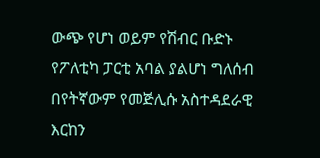ውጭ የሆነ ወይም የሽብር ቡድኑ የፖለቲካ ፓርቲ አባል ያልሆነ ግለሰብ በየትኛውም የመጅሊሱ አስተዳደራዊ እርከን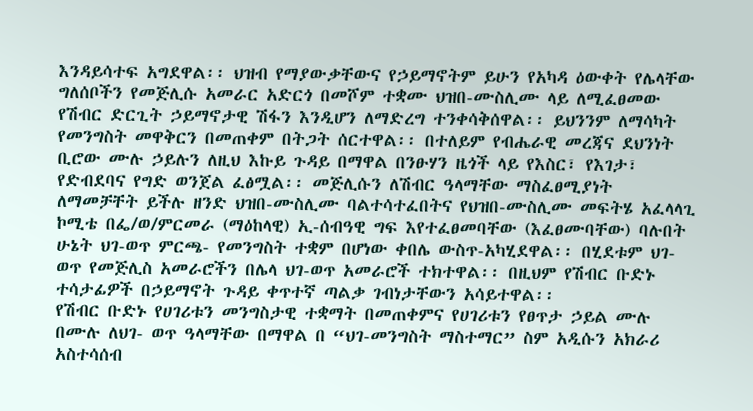እንዳይሳተፍ አግደዋል፡፡ ህዝብ የማያውቃቸውና የኃይማኖትም ይሁን የአካዳ ዕውቀት የሌላቸው ግለሰቦችን የመጅሊሱ አመራር አድርጎ በመሾም ተቋሙ ህዝበ-ሙስሊሙ ላይ ለሚፈፀመው የሽብር ድርጊት ኃይማኖታዊ ሽፋን እንዲሆን ለማድረግ ተንቀሳቅሰዋል፡፡ ይህንንም ለማሳካት የመንግስት መዋቅርን በመጠቀም በትጋት ሰርተዋል፡፡ በተለይም የብሔራዊ መረጃና ደህንነት ቢሮው ሙሉ ኃይሉን ለዚህ እኩይ ጉዳይ በማዋል በንፁሃን ዜጎች ላይ የእስር፣ የእገታ፣ የድብደባና የግድ ወንጀል ፈፅሟል፡፡ መጅሊሱን ለሽብር ዓላማቸው ማስፈፀሚያነት ለማመቻቸት ይችሉ ዘንድ ህዝበ-ሙስሊሙ ባልተሳተፈበትና የህዝበ-ሙስሊሙ መፍትሄ አፈላላጊ ኮሚቴ በፌ/ወ/ምርመራ (ማዕከላዊ) ኢ-ሰብዓዊ ግፍ እየተፈፀመባቸው (እፈፀሙባቸው) ባሉበት ሁኔት ህገ-ወጥ ምርጫ- የመንግስት ተቋም በሆነው ቀበሌ ውስጥ-አካሂደዋል፡፡ በሂደቱም ህገ-ወጥ የመጅሊስ አመራሮችን በሌላ ህገ-ወጥ አመራሮች ተክተዋል፡፡ በዚህም የሽብር ቡድኑ ተሳታፊዎች በኃይማኖት ጉዳይ ቀጥተኛ ጣልቃ ገብነታቸውን አሳይተዋል፡፡
የሽብር ቡድኑ የሀገሪቱን መንግስታዊ ተቋማት በመጠቀምና የሀገሪቱን የፀጥታ ኃይል ሙሉ በሙሉ ለህገ- ወጥ ዓላማቸው በማዋል በ “ህገ-መንግስት ማስተማር” ስም አዲሱን አክራሪ አስተሳሰብ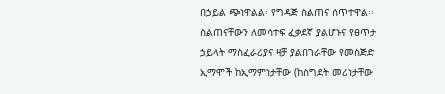በኃይል ጭነዋልል፡ የግዳጅ ስልጠና ሰጥተዋል፡፡ ስልጠናቸውን ለመሳተፍ ፈቃደኛ ያልሆኑና የፀጥታ ኃይላት ማስፈራሪያና ዛቻ ያልበገራቸው የመስጅድ ኢማሞች ከኢማምነታቸው (ከስግደት መሪነታቸው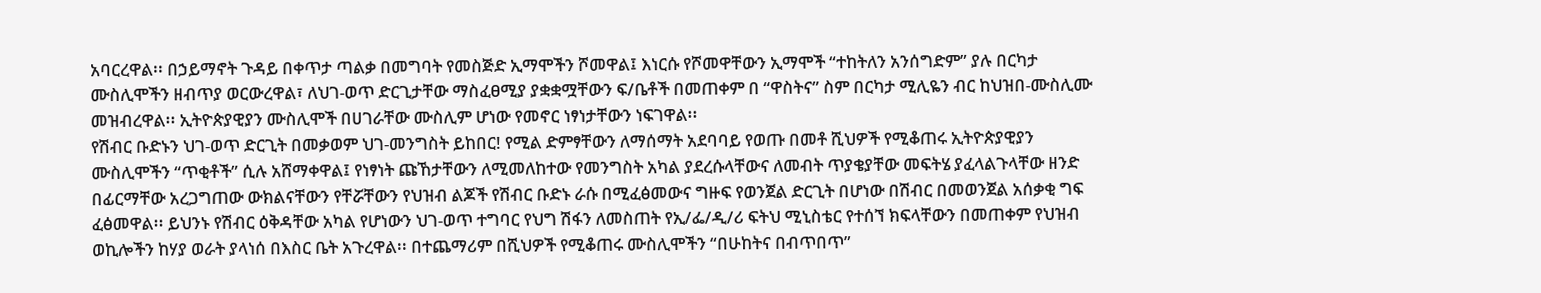አባርረዋል፡፡ በኃይማኖት ጉዳይ በቀጥታ ጣልቃ በመግባት የመስጅድ ኢማሞችን ሾመዋል፤ እነርሱ የሾመዋቸውን ኢማሞች “ተከትለን አንሰግድም” ያሉ በርካታ ሙስሊሞችን ዘብጥያ ወርውረዋል፣ ለህገ-ወጥ ድርጊታቸው ማስፈፀሚያ ያቋቋሟቸውን ፍ/ቤቶች በመጠቀም በ “ዋስትና” ስም በርካታ ሚሊዬን ብር ከህዝበ-ሙስሊሙ መዝብረዋል፡፡ ኢትዮጵያዊያን ሙስሊሞች በሀገራቸው ሙስሊም ሆነው የመኖር ነፃነታቸውን ነፍገዋል፡፡
የሽብር ቡድኑን ህገ-ወጥ ድርጊት በመቃወም ህገ-መንግስት ይከበር! የሚል ድምፃቸውን ለማሰማት አደባባይ የወጡ በመቶ ሺህዎች የሚቆጠሩ ኢትዮጵያዊያን ሙስሊሞችን “ጥቂቶች” ሲሉ አሸማቀዋል፤ የነፃነት ጩኸታቸውን ለሚመለከተው የመንግስት አካል ያደረሱላቸውና ለመብት ጥያቄያቸው መፍትሄ ያፈላልጉላቸው ዘንድ በፊርማቸው አረጋግጠው ውክልናቸውን የቸሯቸውን የህዝብ ልጆች የሽብር ቡድኑ ራሱ በሚፈፅመውና ግዙፍ የወንጀል ድርጊት በሆነው በሽብር በመወንጀል አሰቃቂ ግፍ ፈፅመዋል፡፡ ይህንኑ የሽብር ዕቅዳቸው አካል የሆነውን ህገ-ወጥ ተግባር የህግ ሽፋን ለመስጠት የኢ/ፌ/ዲ/ሪ ፍትህ ሚኒስቴር የተሰኘ ክፍላቸውን በመጠቀም የህዝብ ወኪሎችን ከሃያ ወራት ያላነሰ በእስር ቤት አጉረዋል፡፡ በተጨማሪም በሺህዎች የሚቆጠሩ ሙስሊሞችን “በሁከትና በብጥበጥ”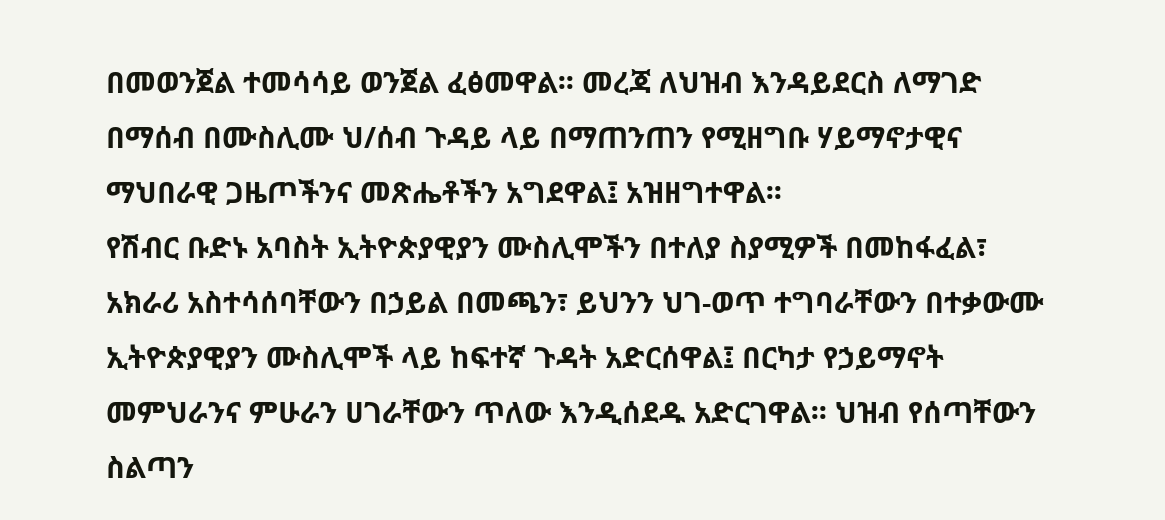በመወንጀል ተመሳሳይ ወንጀል ፈፅመዋል፡፡ መረጃ ለህዝብ እንዳይደርስ ለማገድ በማሰብ በሙስሊሙ ህ/ሰብ ጉዳይ ላይ በማጠንጠን የሚዘግቡ ሃይማኖታዊና ማህበራዊ ጋዜጦችንና መጽሔቶችን አግደዋል፤ አዝዘግተዋል፡፡
የሽብር ቡድኑ አባስት ኢትዮጵያዊያን ሙስሊሞችን በተለያ ስያሚዎች በመከፋፈል፣ አክራሪ አስተሳሰባቸውን በኃይል በመጫን፣ ይህንን ህገ-ወጥ ተግባራቸውን በተቃውሙ ኢትዮጵያዊያን ሙስሊሞች ላይ ከፍተኛ ጉዳት አድርሰዋል፤ በርካታ የኃይማኖት መምህራንና ምሁራን ሀገራቸውን ጥለው እንዲሰደዱ አድርገዋል፡፡ ህዝብ የሰጣቸውን ስልጣን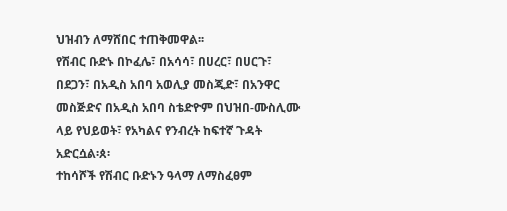ህዝብን ለማሸበር ተጠቅመዋል፡፡
የሽብር ቡድኑ በኮፈሌ፣ በአሳሳ፣ በሀረር፣ በሀርጉ፣ በደጋን፣ በአዲስ አበባ አወሊያ መስጂድ፣ በአንዋር መስጅድና በአዲስ አበባ ስቴድዮም በህዝበ-ሙስሊሙ ላይ የህይወት፣ የአካልና የንብረት ከፍተኛ ጉዳት አድርሷል፡ጰ፡
ተከሳሾች የሽብር ቡድኑን ዓላማ ለማስፈፀም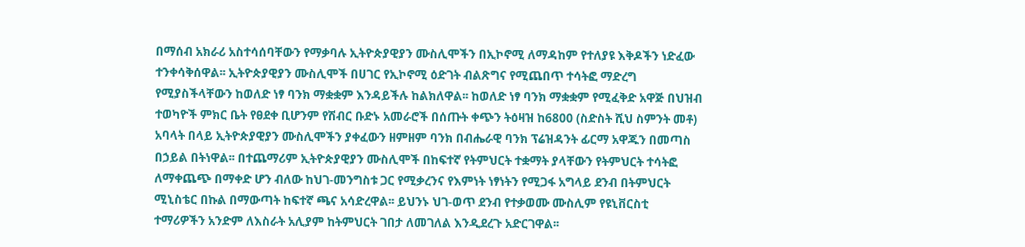በማሰብ አክራሪ አስተሳሰባቸውን የማቃባሉ ኢትዮጵያዊያን ሙስሊሞችን በኢኮኖሚ ለማዳከም የተለያዩ እቅዶችን ነድፈው ተንቀሳቅሰዋል፡፡ ኢትዮጵያዊያን ሙስሊሞች በሀገር የኢኮኖሚ ዕድገት ብልጽግና የሚጨበጥ ተሳትፎ ማድረግ የሚያስችላቸውን ከወለድ ነፃ ባንክ ማቋቋም እንዳይችሉ ከልክለዋል፡፡ ከወለድ ነፃ ባንክ ማቋቋም የሚፈቅድ አዋጅ በህዝብ ተወካዮች ምክር ቤት የፀደቀ ቢሆንም የሽብር ቡድኑ አመራሮች በሰጡት ቀጭን ትዕዛዝ ከ6800 (ስድስት ሺህ ስምንት መቶ) አባላት በላይ ኢትዮጵያዊያን ሙስሊሞችን ያቀፈውን ዘምዘም ባንክ በብሔራዊ ባንክ ፕሬዝዳንት ፊርማ አዋጁን በመጣስ በኃይል በትነዋል፡፡ በተጨማሪም ኢትዮጵያዊያን ሙስሊሞች በከፍተኛ የትምህርት ተቋማት ያላቸውን የትምህርት ተሳትፎ ለማቀጨጭ በማቀድ ሆን ብለው ከህገ-መንግስቱ ጋር የሚቃረንና የእምነት ነፃነትን የሚጋፋ አግላይ ደንብ በትምህርት ሚኒስቴር በኩል በማውጣት ከፍተኛ ጫና አሳድረዋል፡፡ ይህንኑ ህገ-ወጥ ደንብ የተቃወሙ ሙስሊም የዩኒቨርስቲ ተማሪዎችን አንድም ለእስራት አሊያም ከትምህርት ገበታ ለመገለል እንዲደረጉ አድርገዋል፡፡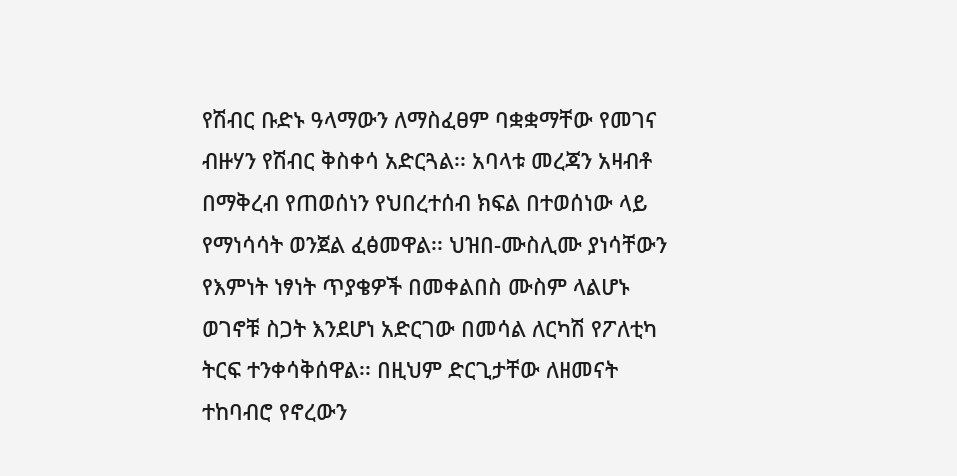የሽብር ቡድኑ ዓላማውን ለማስፈፀም ባቋቋማቸው የመገና ብዙሃን የሽብር ቅስቀሳ አድርጓል፡፡ አባላቱ መረጃን አዛብቶ በማቅረብ የጠወሰነን የህበረተሰብ ክፍል በተወሰነው ላይ የማነሳሳት ወንጀል ፈፅመዋል፡፡ ህዝበ-ሙስሊሙ ያነሳቸውን የእምነት ነፃነት ጥያቄዎች በመቀልበስ ሙስም ላልሆኑ ወገኖቹ ስጋት እንደሆነ አድርገው በመሳል ለርካሽ የፖለቲካ ትርፍ ተንቀሳቅሰዋል፡፡ በዚህም ድርጊታቸው ለዘመናት ተከባብሮ የኖረውን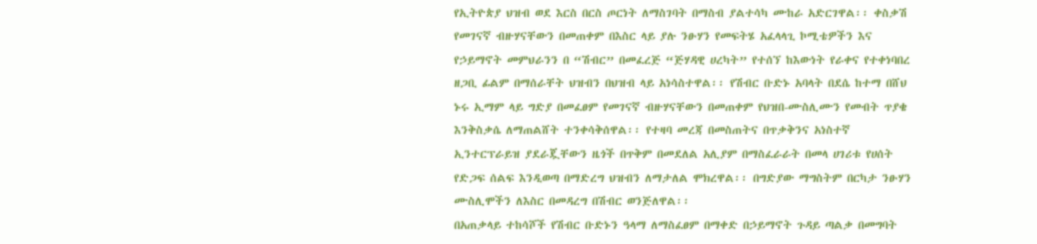የኢትዮጵያ ህዝብ ወደ እርስ በርስ ጦርነት ለማስገባት በማስብ ያልተሳካ ሙከራ አድርገዋል፡፡ ቀስቃሽ የመገናኛ ብዙሃናቸውን በመጠቀም በእስር ላይ ያሉ ንፁሃን የመፍትሄ አፈላላጊ ኮሚቴዎችን እና የኃይማኖት መምህራንን በ “ሽብር” በመፈረጅ “ጅሃዳዊ ሀረካት” የተሰኘ ከእውነት የራቀና የተቀነባበረ ዘጋቢ ፊልም በማሰራቸት ህዝብን በህዝብ ላይ አነሳስተዋል፡፡ የሽብር ቡድኑ አባላት በደሴ ከተማ በሸህ ኑሩ ኢማም ላይ ግድያ በመፈፀም የመገናኛ ብዙሃናቸውን በመጠቀም የህዝበ-ሙስሊሙን የመብት ጥያቄ እንቅስቃሴ ለማጠልሸት ተንቀሳቅሰዋል፡፡ የተዛባ መረጃ በመስጠትና በጥቃቅንና አነስተኛ ኢንተርፕራይዝ ያደራጇቸውን ዜጎች በጥቅም በመደለል አሊያም በማስፈራራት በመላ ሀገሪቱ የሀሰት የድጋፍ ሰልፍ እንዲወጣ በማድረግ ህዝብን ለማታለል ሞክረዋል፡፡ በግድያው ማግስትም በርካታ ንፁሃን ሙስሊሞችን ለእስር በመዳረግ በሽብር ወንጅለዋል፡፡
በአጠቃላይ ተከሳሾች የሽብር ቡድኑን ዓላማ ለማስፈፀም በማቀድ በኃይማኖት ጉዳይ ጣልቃ በመግባት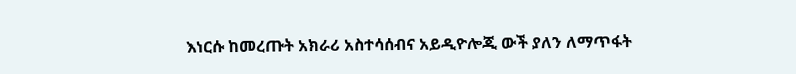እነርሱ ከመረጡት አክራሪ አስተሳሰብና አይዲዮሎጂ ውች ያለን ለማጥፋት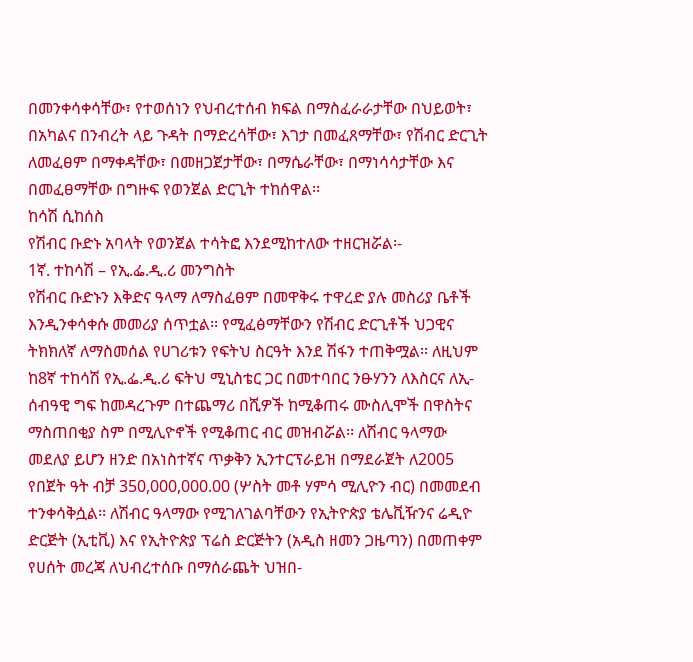በመንቀሳቀሳቸው፣ የተወሰነን የህብረተሰብ ክፍል በማስፈራራታቸው በህይወት፣ በአካልና በንብረት ላይ ጉዳት በማድረሳቸው፣ እገታ በመፈጸማቸው፣ የሽብር ድርጊት ለመፈፀም በማቀዳቸው፣ በመዘጋጀታቸው፣ በማሴራቸው፣ በማነሳሳታቸው እና በመፈፀማቸው በግዙፍ የወንጀል ድርጊት ተከሰዋል፡፡
ከሳሽ ሲከሰስ
የሽብር ቡድኑ አባላት የወንጀል ተሳትፎ እንደሚከተለው ተዘርዝሯል፡-
1ኛ. ተከሳሽ – የኢ.ፌ.ዲ.ሪ መንግስት
የሽብር ቡድኑን እቅድና ዓላማ ለማስፈፀም በመዋቅሩ ተዋረድ ያሉ መስሪያ ቤቶች እንዲንቀሳቀሱ መመሪያ ሰጥቷል፡፡ የሚፈፅማቸውን የሽብር ድርጊቶች ህጋዊና ትክክለኛ ለማስመሰል የሀገሪቱን የፍትህ ስርዓት እንደ ሽፋን ተጠቅሟል፡፡ ለዚህም ከ8ኛ ተከሳሽ የኢ.ፌ.ዲ.ሪ ፍትህ ሚኒስቴር ጋር በመተባበር ንፁሃንን ለእስርና ለኢ-ሰብዓዊ ግፍ ከመዳረጉም በተጨማሪ በሺዎች ከሚቆጠሩ ሙስሊሞች በዋስትና ማስጠበቂያ ስም በሚሊዮኖች የሚቆጠር ብር መዝብሯል፡፡ ለሽብር ዓላማው መደለያ ይሆን ዘንድ በአነስተኛና ጥቃቅን ኢንተርፕራይዝ በማደራጀት ለ2005 የበጀት ዓት ብቻ 350,000,000.00 (ሦስት መቶ ሃምሳ ሚሊዮን ብር) በመመደብ ተንቀሳቅሷል፡፡ ለሽብር ዓላማው የሚገለገልባቸውን የኢትዮጵያ ቴሌቪዥንና ሬዲዮ ድርጅት (ኢቲቪ) እና የኢትዮጵያ ፕሬስ ድርጅትን (አዲስ ዘመን ጋዜጣን) በመጠቀም የሀሰት መረጃ ለህብረተሰቡ በማሰራጨት ህዝበ-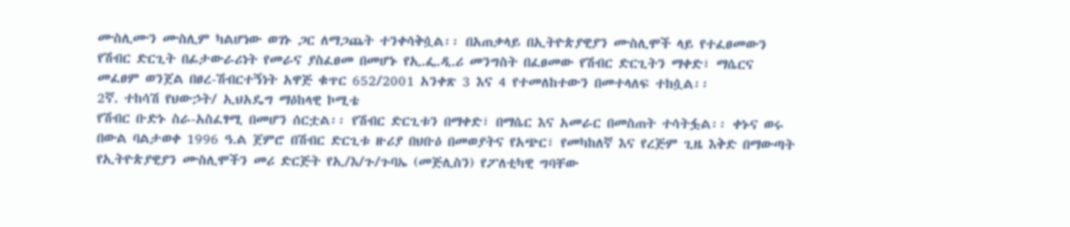ሙስሊሙን ሙስሊም ካልሆነው ወገኑ ጋር ለማጋጨት ተንቀሳቅሷል፡፡ በአጠቃላይ በኢትዮጵያዊያን ሙስሊሞች ላይ የተፈፀመውን የሽብር ድርጊት በፊታውራሪነት የመራና ያስፈፀመ በመሆኑ የኢ.ፌ.ዲ.ሪ መንግስት በፈፀመው የሽብር ድርጊትን ማቀድ፣ ማሴርና መፈፀም ወንጀል በፀረ-ሽብርተኝነት አዋጅ ቁጥር 652/2001 አንቀጽ 3 እና 4 የተመለከተውን በመተላለፍ ተከሷል፡፡
2ኛ. ተከሳሽ የህውኃት/ ኢህአዴግ ማዕከላዊ ኮሚቴ
የሽብር ቡድኑ ስራ-አስፈፃሚ በመሆን ሰርቷል፡፡ የሽብር ድርጊቱን በማቀድ፣ በማሴር እና አመራር በመስጠት ተሳትፏል፡፡ ቀኑና ወሩ በውል ባልታወቀ 1996 ዓ.ል ጀምሮ በሽብር ድርጊቱ ዙሪያ በህቡዕ በመወያትና የአጭር፣ የመካከለኛ እና የረጅም ጊዜ እቅድ በማውጣት የኢትዮጵያዊያን ሙስሊሞችን መሪ ድርጅት የኢ/እ/ጉ/ጉባኤ (መጅሊስን) የፖለቲካዊ ግባቸው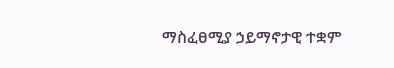ማስፈፀሚያ ኃይማኖታዊ ተቋም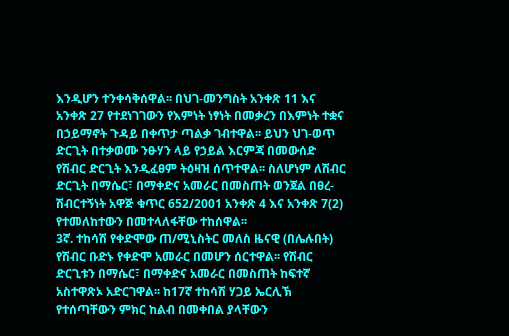እንዲሆን ተንቀሳቅሰዋል፡፡ በህገ-መንግስት አንቀጽ 11 እና አንቀጽ 27 የተደነገገውን የእምነት ነፃነት በመቃረን በእምነት ተቋና በኃይማኖት ጉዳይ በቀጥታ ጣልቃ ገብተዋል፡፡ ይህን ህገ-ወጥ ድርጊት በተቃወሙ ንፁሃን ላይ የኃይል እርምጃ በመውሰድ የሽብር ድርጊት እንዲፈፀም ትዕዛዝ ሰጥተዋል፡፡ ስለሆነም ለሽብር ድርጊት በማሴር፣ በማቀድና አመራር በመስጠት ወንጀል በፀረ-ሽብርተኝነት አዋጅ ቁጥር 652/2001 አንቀጽ 4 እና አንቀጽ 7(2) የተመለከተውን በመተላለፋቸው ተከሰዋል፡፡
3ኛ. ተከሳሽ የቀድሞው ጠ/ሚኒስትር መለስ ዜናዊ (በሌሉበት)
የሽብር ቡድኑ የቀድሞ አመራር በመሆን ሰርተዋል፡፡ የሽብር ድርጊቱን በማሴር፣ በማቀድና አመራር በመስጠት ከፍተኛ አስተዋጽኦ አድርገዋል፡፡ ከ17ኛ ተከሳሽ ሃጋይ ኤርሊኽ የተሰጣቸውን ምክር ከልብ በመቀበል ያላቸውን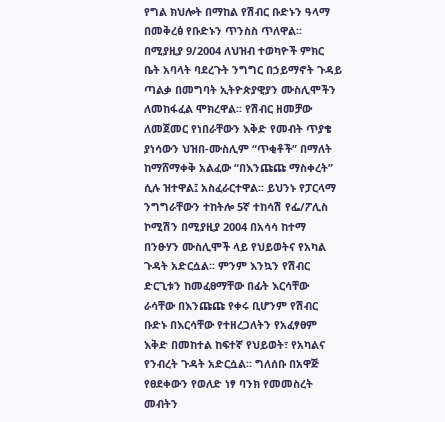የግል ክህሎት በማከል የሽብር ቡድኑን ዓላማ በመቅረፅ የቡድኑን ጥንስስ ጥለዋል፡፡ በሚያዚያ 9/2004 ለህዝብ ተወካዮች ምክር ቤት አባላት ባደረጉት ንግግር በኃይማኖት ጉዳይ ጣልቃ በመግባት ኢትዮጵያዊያን ሙስሊሞችን ለመከፋፈል ሞክረዋል፡፡ የሽብር ዘመቻው ለመጀመር የነበራቸውን እቅድ የመብት ጥያቄ ያነሳውን ህዝበ-ሙስሊም “ጥቂቶች” በማለት ከማሸማቀቅ አልፈው “በእንጩጩ ማስቀረት” ሲሉ ዝተዋል፤ አስፈራርተዋል፡፡ ይህንኑ የፓርላማ ንግግራቸውን ተከትሎ 5ኛ ተከሳሽ የፌ/ፖሊስ ኮሚሽን በሚያዚያ 2004 በአሳሳ ከተማ በንፁሃን ሙስሊሞች ላይ የህይወትና የአካል ጉዳት አድርሷል፡፡ ምንም እንኳን የሽብር ድርጊቱን ከመፈፀማቸው በፊት እርሳቸው ራሳቸው በእንጩጩ የቀሩ ቢሆንም የሽብር ቡድኑ በእርሳቸው የተዘረጋለትን የአፈፃፀም እቅድ በመከተል ከፍተኛ የህይወት፣ የአካልና የንብረት ጉዳት አድርሷል፡፡ ግለሰቡ በአዋጅ የፀደቀውን የወለድ ነፃ ባንክ የመመስረት መብትን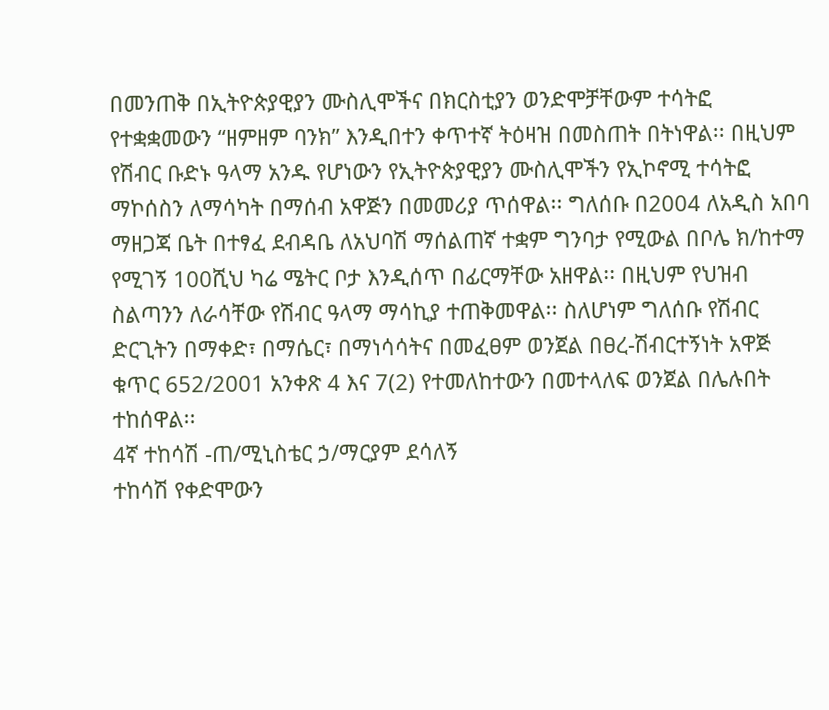በመንጠቅ በኢትዮጵያዊያን ሙስሊሞችና በክርስቲያን ወንድሞቻቸውም ተሳትፎ የተቋቋመውን “ዘምዘም ባንክ” እንዲበተን ቀጥተኛ ትዕዛዝ በመስጠት በትነዋል፡፡ በዚህም የሽብር ቡድኑ ዓላማ አንዱ የሆነውን የኢትዮጵያዊያን ሙስሊሞችን የኢኮኖሚ ተሳትፎ ማኮሰስን ለማሳካት በማሰብ አዋጅን በመመሪያ ጥሰዋል፡፡ ግለሰቡ በ2004 ለአዲስ አበባ ማዘጋጃ ቤት በተፃፈ ደብዳቤ ለአህባሽ ማሰልጠኛ ተቋም ግንባታ የሚውል በቦሌ ክ/ከተማ የሚገኝ 100ሺህ ካሬ ሜትር ቦታ እንዲሰጥ በፊርማቸው አዘዋል፡፡ በዚህም የህዝብ ስልጣንን ለራሳቸው የሽብር ዓላማ ማሳኪያ ተጠቅመዋል፡፡ ስለሆነም ግለሰቡ የሽብር ድርጊትን በማቀድ፣ በማሴር፣ በማነሳሳትና በመፈፀም ወንጀል በፀረ-ሽብርተኝነት አዋጅ ቁጥር 652/2001 አንቀጽ 4 እና 7(2) የተመለከተውን በመተላለፍ ወንጀል በሌሉበት ተከሰዋል፡፡
4ኛ ተከሳሽ -ጠ/ሚኒስቴር ኃ/ማርያም ደሳለኝ
ተከሳሽ የቀድሞውን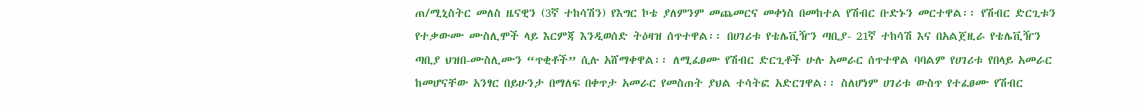ጠ/ሚኒስትር መለስ ዜናዊን (3ኛ ተከሳሽን) የእግር ኮቴ ያለምንም መጨመርና መቀነስ በመከተል የሽብር ቡድኑን መርተዋል፡፡ የሽብር ድርጊቱን የተቃውሙ ሙስሊሞች ላይ እርምጃ እንዲወሰድ ትዕዛዝ ሰጥተዋል፡፡ በሀገሪቱ የቴሌቪዥን ጣቢያ- 21ኛ ተከሳሽ እና በአልጀዚራ የቴሌቪዥን ጣቢያ ህዝበ-ሙስሊሙን “ጥቂቶች” ሲሉ አሸማቀዋል፡፡ ለሚፈፀሙ የሽብር ድርጊቶች ሁሉ አመራር ሰጥተዋል ባባልም የሀገሪቱ የበላይ አመራር ከመሆናቸው አንፃር በይሁንታ በማለፍ በቀጥታ አመራር የመስጠት ያህል ተሳትፎ አድርገዋል፡፡ ስለሆነም ሀገሪቱ ውስጥ የተፈፀሙ የሽብር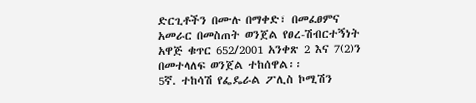ድርጊቶችን በሙሉ በማቀድ፣ በመፈፀምና አመራር በመስጠት ወንጀል የፀረ-ሽብርተኝነት አዋጅ ቁጥር 652/2001 አንቀጽ 2 እና 7(2)ን በመተላለፍ ወንጀል ተከሰዋል፡፡
5ኛ. ተከሳሽ የፌዴራል ፖሊስ ኮሚሽን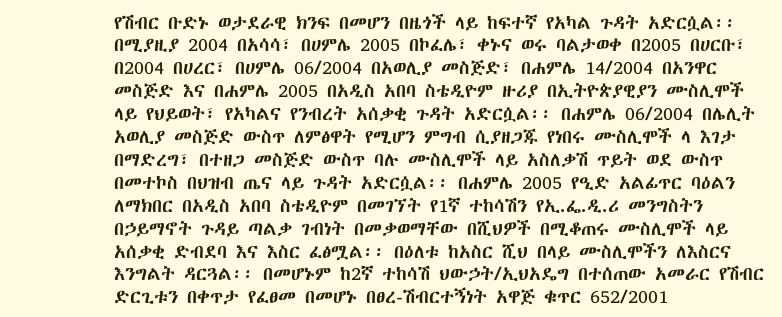የሽብር ቡድኑ ወታደራዊ ክንፍ በመሆን በዜጎች ላይ ከፍተኛ የአካል ጉዳት አድርሷል፡፡ በሚያዚያ 2004 በአሳሳ፣ በሀምሌ 2005 በኮፈሌ፣ ቀኑና ወሩ ባልታወቀ በ2005 በሀርቡ፣ በ2004 በሀረር፣ በሀምሌ 06/2004 በአወሊያ መስጅድ፣ በሐምሌ 14/2004 በአንዋር መስጅድ እና በሐምሌ 2005 በአዲስ አበባ ስቴዲዮም ዙሪያ በኢትዮጵያዊያን ሙስሊሞች ላይ የህይወት፣ የአካልና የንብረት አሰቃቂ ጉዳት አድርሷል፡፡ በሐምሌ 06/2004 በሌሊት አወሊያ መስጅድ ውስጥ ለምፅዋት የሚሆን ምግብ ሲያዘጋጁ የነበሩ ሙስሊሞች ላ እገታ በማድረግ፣ በተዘጋ መስጅድ ውስጥ ባሉ ሙስሊሞች ላይ አስለቃሽ ጥይት ወደ ውስጥ በመተኮስ በህዝብ ጤና ላይ ጉዳት አድርሷል፡፡ በሐምሌ 2005 የዒድ አልፊጥር ባዕልን ለማክበር በአዲስ አበባ ስቴዲዮም በመገኘት የ1ኛ ተከሳሽን የኢ.ፌ.ዲ.ሪ መንግስትን በኃይማኖት ጉዳይ ጣልቃ ገብነት በመቃወማቸው በሺህዎች በሚቆጠሩ ሙስሊሞች ላይ አሰቃቂ ድብደባ እና እስር ፈፅሟል፡፡ በዕለቱ ከአስር ሺህ በላይ ሙስሊሞችን ለእስርና እንግልት ዳርጓል፡፡ በመሆኑም ከ2ኛ ተከሳሽ ህውኃት/ኢህአዴግ በተሰጠው አመራር የሽብር ድርጊቱን በቀጥታ የፈፀመ በመሆኑ በፀረ-ሽብርተኝነት አዋጅ ቁጥር 652/2001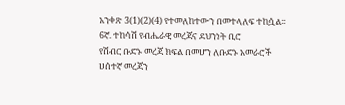አንቀጽ 3(1)(2)(4) የተመለከተውን በመተላለፍ ተከሷል፡፡
6ኛ. ተከሳሽ የብሔራዊ መረጃና ደህንነት ቢሮ
የሽብር ቡድኑ መረጃ ክፍል በመሆን ለቡድኑ አመራሮች ሀሰተኛ መረጃን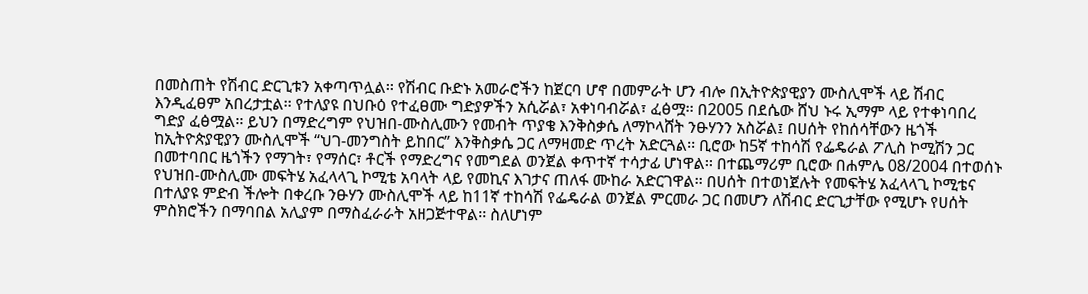በመስጠት የሽብር ድርጊቱን አቀጣጥሏል፡፡ የሽብር ቡድኑ አመራሮችን ከጀርባ ሆኖ በመምራት ሆን ብሎ በኢትዮጵያዊያን ሙስሊሞች ላይ ሽብር እንዲፈፀም አበረታቷል፡፡ የተለያዩ በህቡዕ የተፈፀሙ ግድያዎችን አሲሯል፣ አቀነባብሯል፣ ፈፅሟ፡፡ በ2005 በደሴው ሸህ ኑሩ ኢማም ላይ የተቀነባበረ ግድያ ፈፅሟል፡፡ ይህን በማድረግም የህዝበ-ሙስሊሙን የመብት ጥያቄ እንቅስቃሴ ለማኮላሸት ንፁሃንን አስሯል፤ በሀሰት የከሰሳቸውን ዜጎች ከኢትዮጵያዊያን ሙስሊሞች “ህገ-መንግስት ይከበር” እንቅስቃሴ ጋር ለማዛመድ ጥረት አድርጓል፡፡ ቢሮው ከ5ኛ ተከሳሽ የፌዴራል ፖሊስ ኮሚሽን ጋር በመተባበር ዜጎችን የማገት፣ የማሰር፣ ቶርች የማድረግና የመግደል ወንጀል ቀጥተኛ ተሳታፊ ሆነዋል፡፡ በተጨማሪም ቢሮው በሐምሌ 08/2004 በተወሰኑ የህዝበ-ሙስሊሙ መፍትሄ አፈላላጊ ኮሚቴ አባላት ላይ የመኪና እገታና ጠለፋ ሙከራ አድርገዋል፡፡ በሀሰት በተወነጀሉት የመፍትሄ አፈላላጊ ኮሚቴና በተለያዩ ምድብ ችሎት በቀረቡ ንፁሃን ሙስሊሞች ላይ ከ11ኛ ተከሳሽ የፌዴራል ወንጀል ምርመራ ጋር በመሆን ለሽብር ድርጊታቸው የሚሆኑ የሀሰት ምስክሮችን በማባበል አሊያም በማስፈራራት አዘጋጅተዋል፡፡ ስለሆነም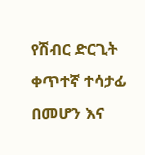የሽብር ድርጊት ቀጥተኛ ተሳታፊ በመሆን እና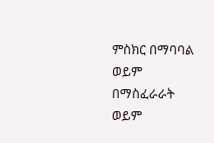ምስክር በማባባል ወይም በማስፈራራት ወይም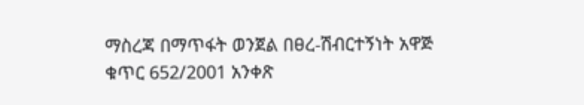ማስረጃ በማጥፋት ወንጀል በፀረ-ሽብርተኝነት አዋጅ ቁጥር 652/2001 አንቀጽ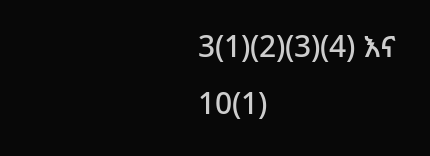3(1)(2)(3)(4) እና 10(1)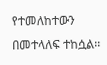የተመለከተውን በመተላለፍ ተከሷል፡፡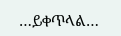…ይቀጥላል…